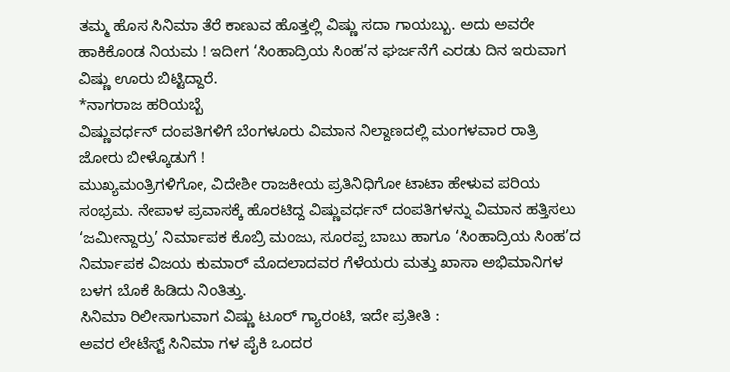ತಮ್ಮ ಹೊಸ ಸಿನಿಮಾ ತೆರೆ ಕಾಣುವ ಹೊತ್ತಲ್ಲಿ ವಿಷ್ಣು ಸದಾ ಗಾಯಬ್ಬು. ಅದು ಅವರೇ ಹಾಕಿಕೊಂಡ ನಿಯಮ ! ಇದೀಗ ‘ಸಿಂಹಾದ್ರಿಯ ಸಿಂಹ’ನ ಘರ್ಜನೆಗೆ ಎರಡು ದಿನ ಇರುವಾಗ ವಿಷ್ಣು ಊರು ಬಿಟ್ಟಿದ್ದಾರೆ.
*ನಾಗರಾಜ ಹರಿಯಬ್ಬೆ
ವಿಷ್ಣುವರ್ಧನ್ ದಂಪತಿಗಳಿಗೆ ಬೆಂಗಳೂರು ವಿಮಾನ ನಿಲ್ದಾಣದಲ್ಲಿ ಮಂಗಳವಾರ ರಾತ್ರಿ ಜೋರು ಬೀಳ್ಕೊಡುಗೆ !
ಮುಖ್ಯಮಂತ್ರಿಗಳಿಗೋ, ವಿದೇಶೀ ರಾಜಕೀಯ ಪ್ರತಿನಿಧಿಗೋ ಟಾಟಾ ಹೇಳುವ ಪರಿಯ ಸಂಭ್ರಮ. ನೇಪಾಳ ಪ್ರವಾಸಕ್ಕೆ ಹೊರಟಿದ್ದ ವಿಷ್ಣುವರ್ಧನ್ ದಂಪತಿಗಳನ್ನು ವಿಮಾನ ಹತ್ತಿಸಲು ‘ಜಮೀನ್ದಾರ್ರು’ ನಿರ್ಮಾಪಕ ಕೊಬ್ರಿ ಮಂಜು, ಸೂರಪ್ಪ ಬಾಬು ಹಾಗೂ ‘ಸಿಂಹಾದ್ರಿಯ ಸಿಂಹ’ದ ನಿರ್ಮಾಪಕ ವಿಜಯ ಕುಮಾರ್ ಮೊದಲಾದವರ ಗೆಳೆಯರು ಮತ್ತು ಖಾಸಾ ಅಭಿಮಾನಿಗಳ ಬಳಗ ಬೊಕೆ ಹಿಡಿದು ನಿಂತಿತ್ತು.
ಸಿನಿಮಾ ರಿಲೀಸಾಗುವಾಗ ವಿಷ್ಣು ಟೂರ್ ಗ್ಯಾರಂಟಿ, ಇದೇ ಪ್ರತೀತಿ :
ಅವರ ಲೇಟೆಸ್ಟ್ ಸಿನಿಮಾ ಗಳ ಪೈಕಿ ಒಂದರ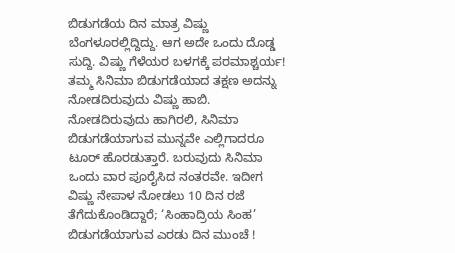ಬಿಡುಗಡೆಯ ದಿನ ಮಾತ್ರ ವಿಷ್ಣು ಬೆಂಗಳೂರಲ್ಲಿದ್ದಿದ್ದು. ಆಗ ಅದೇ ಒಂದು ದೊಡ್ಡ ಸುದ್ದಿ. ವಿಷ್ಣು ಗೆಳೆಯರ ಬಳಗಕ್ಕೆ ಪರಮಾಶ್ಚರ್ಯ! ತಮ್ಮ ಸಿನಿಮಾ ಬಿಡುಗಡೆಯಾದ ತಕ್ಷಣ ಅದನ್ನು ನೋಡದಿರುವುದು ವಿಷ್ಣು ಹಾಬಿ. ನೋಡದಿರುವುದು ಹಾಗಿರಲಿ, ಸಿನಿಮಾ ಬಿಡುಗಡೆಯಾಗುವ ಮುನ್ನವೇ ಎಲ್ಲಿಗಾದರೂ ಟೂರ್ ಹೊರಡುತ್ತಾರೆ. ಬರುವುದು ಸಿನಿಮಾ ಒಂದು ವಾರ ಪೂರೈಸಿದ ನಂತರವೇ. ಇದೀಗ ವಿಷ್ಣು ನೇಪಾಳ ನೋಡಲು 10 ದಿನ ರಜೆ ತೆಗೆದುಕೊಂಡಿದ್ದಾರೆ; ‘ಸಿಂಹಾದ್ರಿಯ ಸಿಂಹ’ ಬಿಡುಗಡೆಯಾಗುವ ಎರಡು ದಿನ ಮುಂಚೆ !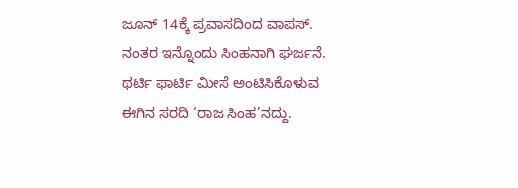ಜೂನ್ 14ಕ್ಕೆ ಪ್ರವಾಸದಿಂದ ವಾಪಸ್. ನಂತರ ಇನ್ನೊಂದು ಸಿಂಹನಾಗಿ ಘರ್ಜನೆ. ಥರ್ಟಿ ಫಾರ್ಟಿ ಮೀಸೆ ಅಂಟಿಸಿಕೊಳುವ ಈಗಿನ ಸರದಿ ‘ರಾಜ ಸಿಂಹ’ನದ್ದು.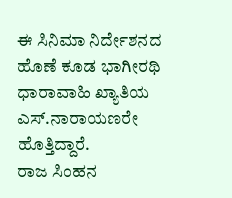ಈ ಸಿನಿಮಾ ನಿರ್ದೇಶನದ ಹೊಣೆ ಕೂಡ ಭಾಗೀರಥಿ ಧಾರಾವಾಹಿ ಖ್ಯಾತಿಯ ಎಸ್.ನಾರಾಯಣರೇ ಹೊತ್ತಿದ್ದಾರೆ.
ರಾಜ ಸಿಂಹನ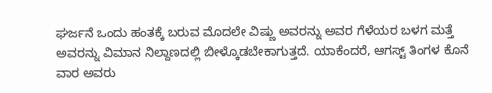ಘರ್ಜನೆ ಒಂದು ಹಂತಕ್ಕೆ ಬರುವ ಮೊದಲೇ ವಿಷ್ಣು ಅವರನ್ನು ಅವರ ಗೆಳೆಯರ ಬಳಗ ಮತ್ತೆ ಅವರನ್ನು ವಿಮಾನ ನಿಲ್ದಾಣದಲ್ಲಿ ಬೀಳ್ಕೊಡಬೇಕಾಗುತ್ತದೆ. ಯಾಕೆಂದರೆ, ಆಗಸ್ಟ್ ತಿಂಗಳ ಕೊನೆ ವಾರ ಅವರು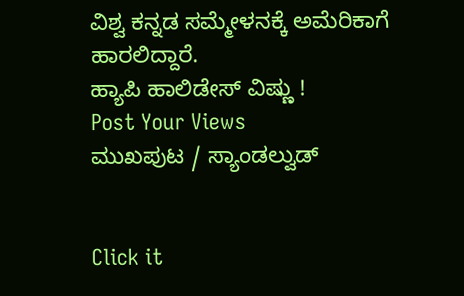ವಿಶ್ವ ಕನ್ನಡ ಸಮ್ಮೇಳನಕ್ಕೆ ಅಮೆರಿಕಾಗೆ ಹಾರಲಿದ್ದಾರೆ.
ಹ್ಯಾಪಿ ಹಾಲಿಡೇಸ್ ವಿಷ್ಣು !
Post Your Views
ಮುಖಪುಟ / ಸ್ಯಾಂಡಲ್ವುಡ್


Click it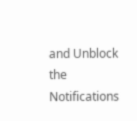and Unblock the Notifications